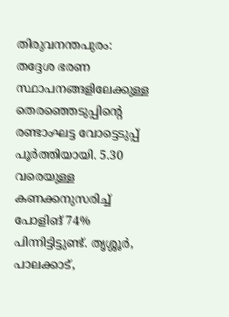തിരുവനന്തപുരം: തദ്ദേശ ഭരണ സ്ഥാപനങ്ങളിലേക്കുള്ള തെരഞ്ഞെടുപ്പിന്റെ രണ്ടാംഘട്ട വോട്ടെടുപ്പ് പൂര്‍ത്തിയായി. 5.30 വരെയുള്ള കണക്കനുസരിച്ച് പോളിങ് 74% പിന്നിട്ടിട്ടുണ്ട്. തൃശ്ശൂര്‍, പാലക്കാട്,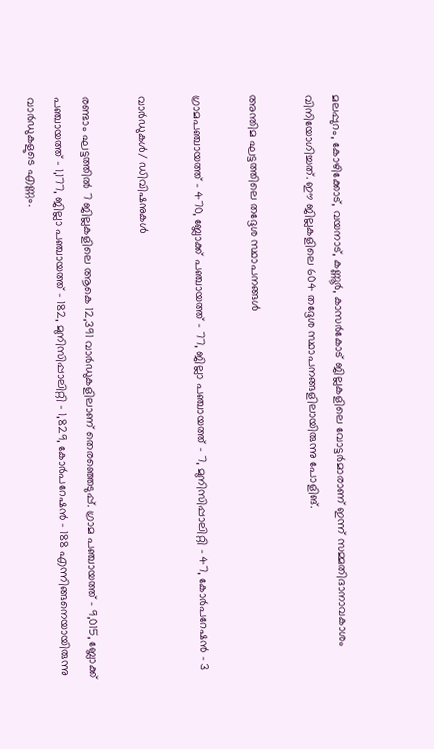മലപ്പുറം, കോഴിക്കോട്, വയനാട്, കണ്ണൂര്‍, കാസര്‍കോട് ജില്ലകളിലെ വോട്ടര്‍മാരാണ് ഇന്ന് സമ്മതിദാനാവകാശം വിനിയോഗിച്ചത്‌. ഈ ജില്ലകളിലെ 604 തദ്ദേശ സ്ഥാപനങ്ങളിലായിരുന്നു പോളിങ്.

അന്തിമ ഘട്ടത്തിലെ തദ്ദേശ സ്ഥാപനങ്ങള്‍

ഗ്രാമപഞ്ചായത്ത് – 470, ബ്ലോക്ക് പഞ്ചായത്ത് – 77, ജില്ലാ പഞ്ചായത്ത് – 7, മുനിസിപ്പാലിറ്റി – 47, കോര്‍പറേഷന്‍ – 3

വാര്‍ഡുകള്‍/ ഡിവിഷനുകള്‍

രണ്ടാം ഘട്ടത്തില്‍ 7 ജില്ലകളിലെ ആകെ 12,391 വാര്‍ഡുകളിലാണ് തെരഞ്ഞെടുപ്പ്. ഗ്രാമ പഞ്ചായത്ത് – 9,015, ബ്ലോക്ക് പഞ്ചായത്ത് – 1,177, ജില്ലാ പഞ്ചായത്ത് – 182, മുനിസിപ്പാലിറ്റി – 1,829, കോര്‍പറേഷന്‍ – 188 എന്നിങ്ങനെയായിരുന്നു വാര്‍ഡുകളുടെ എണ്ണം.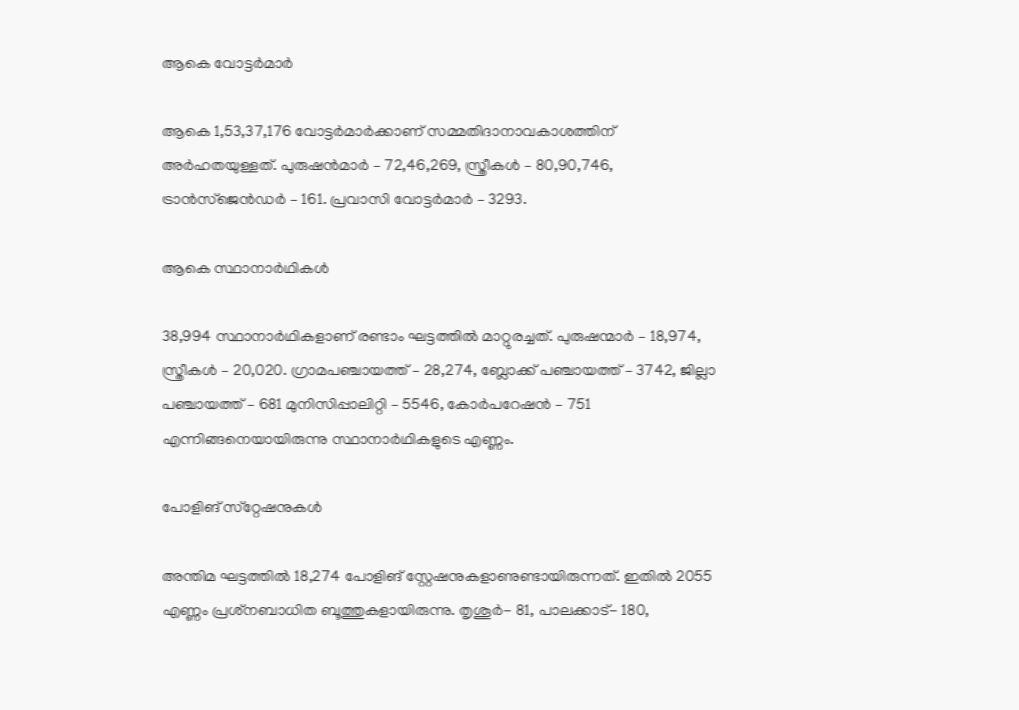ആകെ വോട്ടര്‍മാര്‍

ആകെ 1,53,37,176 വോട്ടര്‍മാര്‍ക്കാണ് സമ്മതിദാനാവകാശത്തിന് അര്‍ഹതയുള്ളത്. പുരുഷന്‍മാര്‍ – 72,46,269, സ്ത്രീകള്‍ – 80,90,746, ട്രാന്‍സ്‌ജെന്‍ഡര്‍ – 161. പ്രവാസി വോട്ടര്‍മാര്‍ – 3293.

ആകെ സ്ഥാനാര്‍ഥികള്‍

38,994 സ്ഥാനാര്‍ഥികളാണ് രണ്ടാം ഘട്ടത്തില്‍ മാറ്റുരച്ചത്. പുരുഷന്മാര്‍ – 18,974, സ്ത്രീകള്‍ – 20,020. ഗ്രാമപഞ്ചായത്ത് – 28,274, ബ്ലോക്ക് പഞ്ചായത്ത് – 3742, ജില്ലാ പഞ്ചായത്ത് – 681 മുനിസിപ്പാലിറ്റി – 5546, കോര്‍പറേഷന്‍ – 751 എന്നിങ്ങനെയായിരുന്നു സ്ഥാനാര്‍ഥികളുടെ എണ്ണം.

പോളിങ് സ്‌റ്റേഷനുകള്‍

അന്തിമ ഘട്ടത്തില്‍ 18,274 പോളിങ് സ്റ്റേഷനുകളാണുണ്ടായിരുന്നത്‌. ഇതില്‍ 2055 എണ്ണം പ്രശ്‌നബാധിത ബൂത്തുകളായിരുന്നു. തൃശൂര്‍- 81, പാലക്കാട്- 180,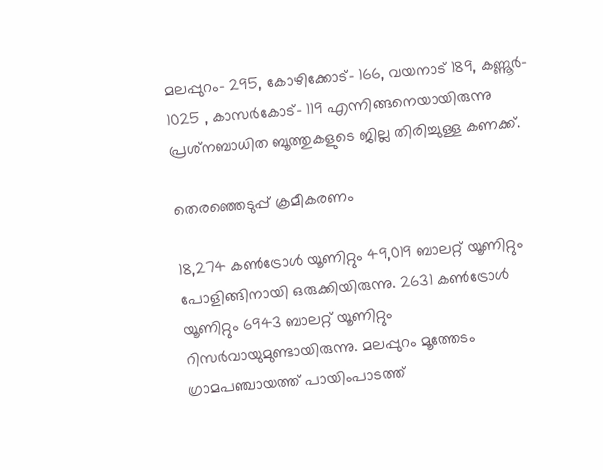മലപ്പുറം- 295, കോഴിക്കോട്- 166, വയനാട് 189, കണ്ണൂര്‍- 1025 , കാസര്‍കോട്‌- 119 എന്നിങ്ങനെയായിരുന്നു പ്രശ്‌നബാധിത ബൂത്തുകളുടെ ജില്ല തിരിച്ചുള്ള കണക്ക്.

തെരഞ്ഞെടുപ്പ് ക്രമീകരണം

18,274 കണ്‍ട്രോള്‍ യൂണിറ്റും 49,019 ബാലറ്റ് യൂണിറ്റും പോളിങ്ങിനായി ഒരുക്കിയിരുന്നു. 2631 കണ്‍ട്രോള്‍ യൂണിറ്റും 6943 ബാലറ്റ് യൂണിറ്റും റിസര്‍വായുമുണ്ടായിരുന്നു. മലപ്പുറം മൂത്തേടം ഗ്രാമപഞ്ചായത്ത് പായിംപാടത്ത്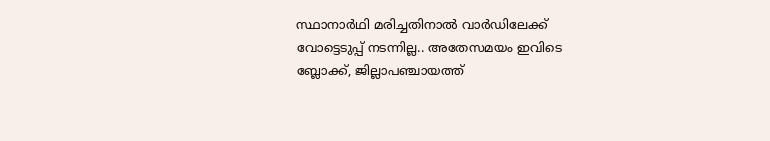സ്ഥാനാര്‍ഥി മരിച്ചതിനാല്‍ വാര്‍ഡിലേക്ക് വോട്ടെടുപ്പ് നടന്നില്ല.. അതേസമയം ഇവിടെ ബ്ലോക്ക്, ജില്ലാപഞ്ചായത്ത്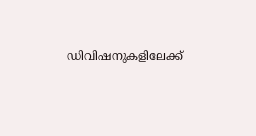ഡിവിഷനുകളിലേക്ക്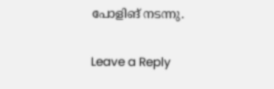പോളിങ് നടന്നു.

Leave a Reply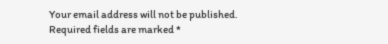Your email address will not be published. Required fields are marked *